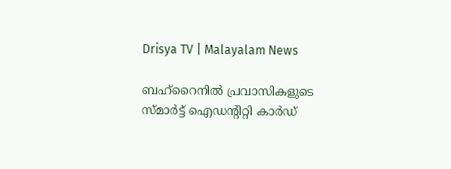Drisya TV | Malayalam News

ബഹ്‌റൈനിൽ പ്രവാസികളുടെ സ്മാർട്ട് ഐഡന്റിറ്റി കാർഡ്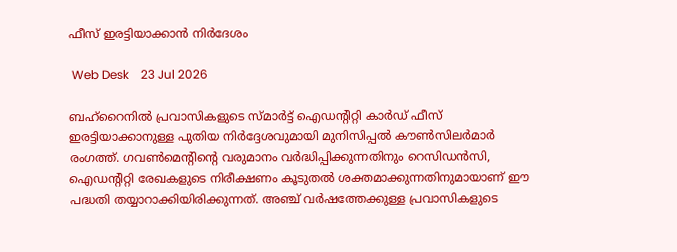ഫീസ് ഇരട്ടിയാക്കാൻ നിർദേശം

 Web Desk    23 Jul 2026

ബഹ്‌റൈനിൽ പ്രവാസികളുടെ സ്മാർട്ട് ഐഡന്റിറ്റി കാർഡ് ഫീസ് ഇരട്ടിയാക്കാനുള്ള പുതിയ നിർദ്ദേശവുമായി മുനിസിപ്പൽ കൗൺസിലർമാർ രംഗത്ത്. ഗവൺമെന്റിന്റെ വരുമാനം വർദ്ധിപ്പിക്കുന്നതിനും റെസിഡൻസി, ഐഡന്റിറ്റി രേഖകളുടെ നിരീക്ഷണം കൂടുതൽ ശക്തമാക്കുന്നതിനുമായാണ് ഈ പദ്ധതി തയ്യാറാക്കിയിരിക്കുന്നത്. അഞ്ച് വർഷത്തേക്കുള്ള പ്രവാസികളുടെ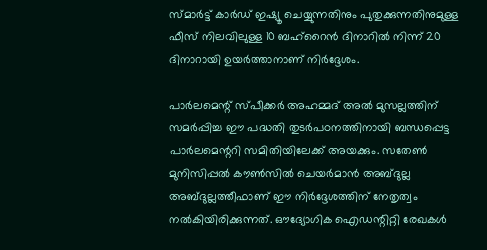സ്മാർട്ട് കാർഡ് ഇഷ്യൂ ചെയ്യുന്നതിനും പുതുക്കുന്നതിനുമുള്ള ഫീസ് നിലവിലുള്ള 10 ബഹ്റൈൻ ദിനാറിൽ നിന്ന് 20 ദിനാറായി ഉയർത്താനാണ് നിർദ്ദേശം.

പാർലമെന്റ് സ്പീക്കർ അഹമ്മദ് അൽ മുസല്ലത്തിന് സമർപ്പിച്ച ഈ പദ്ധതി തുടർപഠനത്തിനായി ബന്ധപ്പെട്ട പാർലമെന്ററി സമിതിയിലേക്ക് അയക്കും. സതേൺ മുനിസിപ്പൽ കൗൺസിൽ ചെയർമാൻ അബ്ദുല്ല അബ്ദുല്ലത്തീഫാണ് ഈ നിർദ്ദേശത്തിന് നേതൃത്വം നൽകിയിരിക്കുന്നത്. ഔദ്യോഗിക ഐഡന്റിറ്റി രേഖകൾ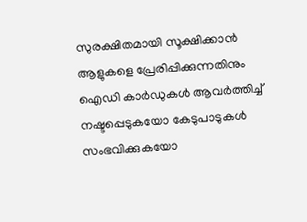സുരക്ഷിതമായി സൂക്ഷിക്കാൻ ആളുകളെ പ്രേരിപ്പിക്കുന്നതിനും ഐഡി കാർഡുകൾ ആവർത്തിച്ച് നഷ്ടപ്പെടുകയോ കേടുപാടുകൾ സംഭവിക്കുകയോ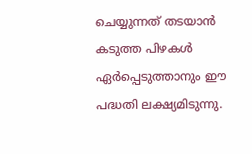ചെയ്യുന്നത് തടയാൻ കടുത്ത പിഴകൾ ഏർപ്പെടുത്താനും ഈ പദ്ധതി ലക്ഷ്യമിടുന്നു.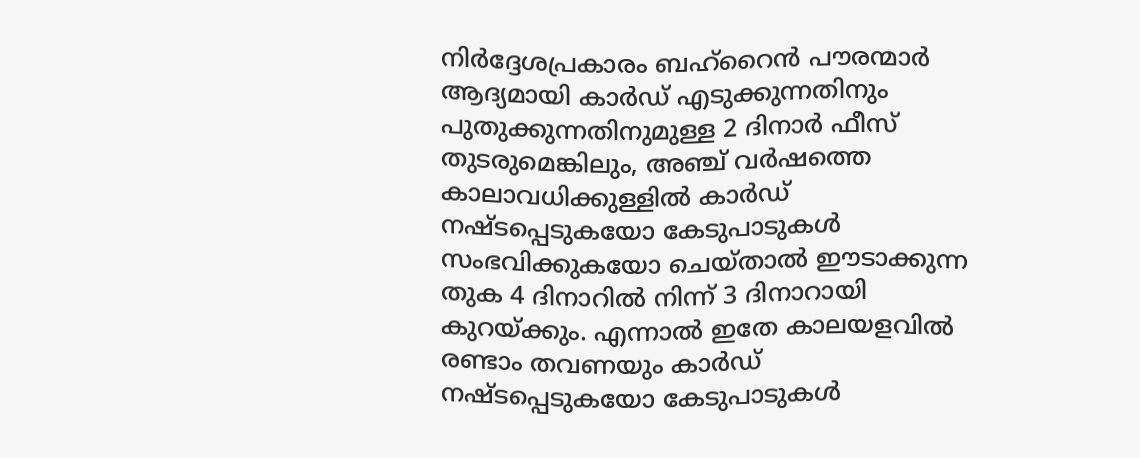നിർദ്ദേശപ്രകാരം ബഹ്‌റൈൻ പൗരന്മാർ ആദ്യമായി കാർഡ് എടുക്കുന്നതിനും പുതുക്കുന്നതിനുമുള്ള 2 ദിനാർ ഫീസ് തുടരുമെങ്കിലും, അഞ്ച് വർഷത്തെ കാലാവധിക്കുള്ളിൽ കാർഡ് നഷ്ടപ്പെടുകയോ കേടുപാടുകൾ സംഭവിക്കുകയോ ചെയ്താൽ ഈടാക്കുന്ന തുക 4 ദിനാറിൽ നിന്ന് 3 ദിനാറായി കുറയ്ക്കും. എന്നാൽ ഇതേ കാലയളവിൽ രണ്ടാം തവണയും കാർഡ് നഷ്ടപ്പെടുകയോ കേടുപാടുകൾ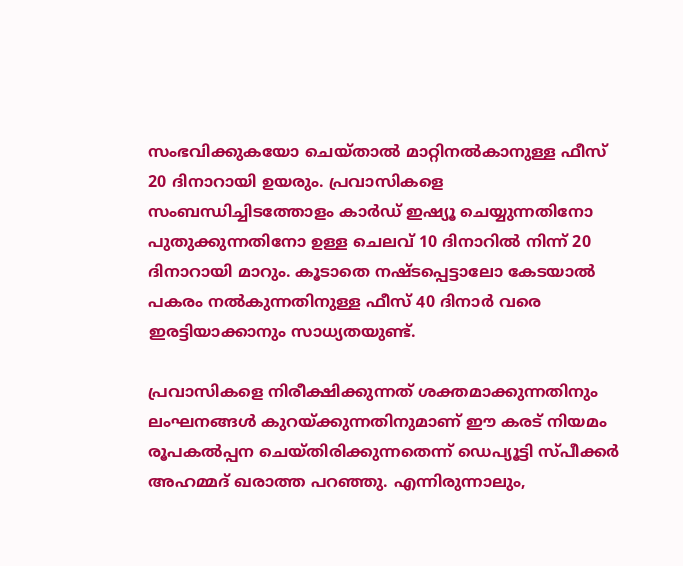സംഭവിക്കുകയോ ചെയ്താൽ മാറ്റിനൽകാനുള്ള ഫീസ് 20 ദിനാറായി ഉയരും. പ്രവാസികളെ സംബന്ധിച്ചിടത്തോളം കാർഡ് ഇഷ്യൂ ചെയ്യുന്നതിനോ പുതുക്കുന്നതിനോ ഉള്ള ചെലവ് 10 ദിനാറിൽ നിന്ന് 20 ദിനാറായി മാറും. കൂടാതെ നഷ്ടപ്പെട്ടാലോ കേടയാൽ പകരം നൽകുന്നതിനുള്ള ഫീസ് 40 ദിനാർ വരെ ഇരട്ടിയാക്കാനും സാധ്യതയുണ്ട്.

പ്രവാസികളെ നിരീക്ഷിക്കുന്നത് ശക്തമാക്കുന്നതിനും ലംഘനങ്ങൾ കുറയ്ക്കുന്നതിനുമാണ് ഈ കരട് നിയമം രൂപകൽപ്പന ചെയ്തിരിക്കുന്നതെന്ന് ഡെപ്യൂട്ടി സ്പീക്കർ അഹമ്മദ് ഖരാത്ത പറഞ്ഞു. എന്നിരുന്നാലും,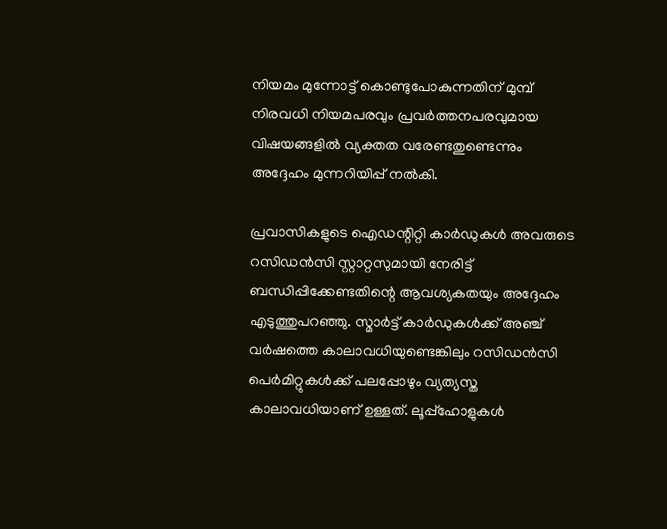നിയമം മുന്നോട്ട് കൊണ്ടുപോകുന്നതിന് മുമ്പ് നിരവധി നിയമപരവും പ്രവർത്തനപരവുമായ വിഷയങ്ങളിൽ വ്യക്തത വരേണ്ടതുണ്ടെന്നും അദ്ദേഹം മുന്നറിയിപ്പ് നൽകി.

പ്രവാസികളുടെ ഐഡന്റിറ്റി കാർഡുകൾ അവരുടെ റസിഡൻസി സ്റ്റാറ്റസുമായി നേരിട്ട് ബന്ധിപ്പിക്കേണ്ടതിന്റെ ആവശ്യകതയും അദ്ദേഹം എടുത്തുപറഞ്ഞു. സ്മാർട്ട് കാർഡുകൾക്ക് അഞ്ച് വർഷത്തെ കാലാവധിയുണ്ടെങ്കിലും റസിഡൻസി പെർമിറ്റുകൾക്ക് പലപ്പോഴും വ്യത്യസ്ത കാലാവധിയാണ് ഉള്ളത്. ലൂപ്പ്ഹോളുകൾ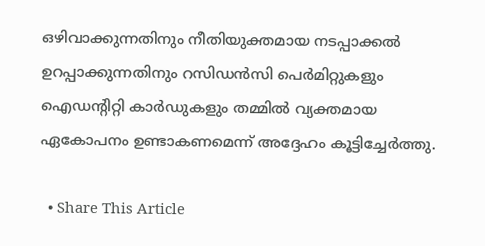ഒഴിവാക്കുന്നതിനും നീതിയുക്തമായ നടപ്പാക്കൽ ഉറപ്പാക്കുന്നതിനും റസിഡൻസി പെർമിറ്റുകളും ഐഡന്റിറ്റി കാർഡുകളും തമ്മിൽ വ്യക്തമായ ഏകോപനം ഉണ്ടാകണമെന്ന് അദ്ദേഹം കൂട്ടിച്ചേർത്തു.

  • Share This Article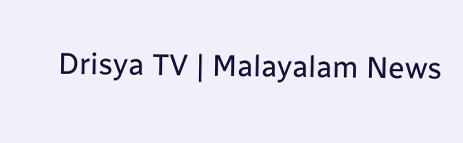Drisya TV | Malayalam News